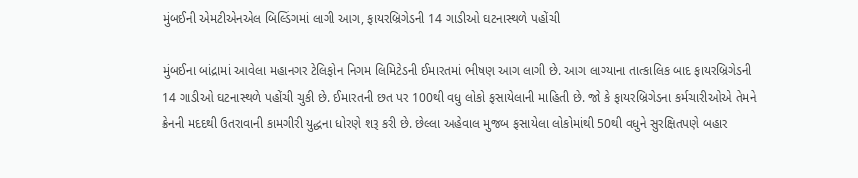મુંબઈની એમટીએનએલ બિલ્ડિંગમાં લાગી આગ, ફાયરબ્રિગેડની 14 ગાડીઓ ઘટનાસ્થળે પહોંચી

મુંબઈના બાંદ્રામાં આવેલા મહાનગર ટેલિફોન નિગમ લિમિટેડની ઈમારતમાં ભીષણ આગ લાગી છે. આગ લાગ્યાના તાત્કાલિક બાદ ફાયરબ્રિગેડની 14 ગાડીઓ ઘટનાસ્થળે પહોંચી ચુકી છે. ઈમારતની છત પર 100થી વધુ લોકો ફસાયેલાની માહિતી છે. જો કે ફાયરબ્રિગેડના કર્મચારીઓએ તેમને ક્રેનની મદદથી ઉતરાવાની કામગીરી યુદ્ધના ધોરણે શરૂ કરી છે. છેલ્લા અહેવાલ મુજબ ફસાયેલા લોકોમાંથી 50થી વધુને સુરક્ષિતપણે બહાર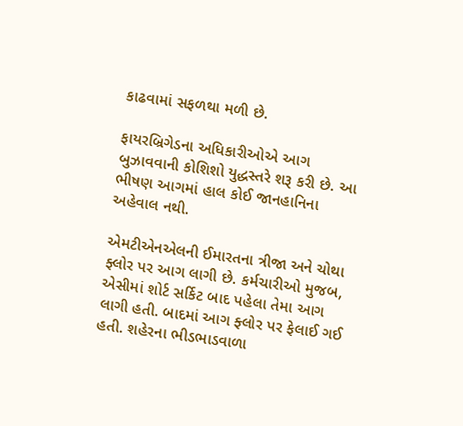કાઢવામાં સફળથા મળી છે.

ફાયરબ્રિગેડના અધિકારીઓએ આગ બુઝાવવાની કોશિશો યુદ્ધસ્તરે શરૂ કરી છે. આ ભીષણ આગમાં હાલ કોઈ જાનહાનિના અહેવાલ નથી.

એમટીએનએલની ઈમારતના ત્રીજા અને ચોથા ફ્લોર પર આગ લાગી છે. કર્મચારીઓ મુજબ, એસીમાં શોર્ટ સર્કિટ બાદ પહેલા તેમા આગ લાગી હતી. બાદમાં આગ ફ્લોર પર ફેલાઈ ગઈ હતી. શહેરના ભીડભાડવાળા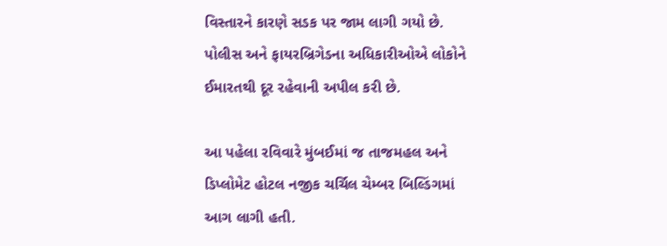વિસ્તારને કારણે સડક પર જામ લાગી ગયો છે. પોલીસ અને ફાયરબ્રિગેડના અધિકારીઓએ લોકોને ઈમારતથી દૂર રહેવાની અપીલ કરી છે.

આ પહેલા રવિવારે મુંબઈમાં જ તાજમહલ અને ડિપ્લોમેટ હોટલ નજીક ચર્ચિલ ચેમ્બર બિલ્ડિંગમાં આગ લાગી હતી.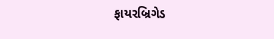ફાયરબ્રિગેડ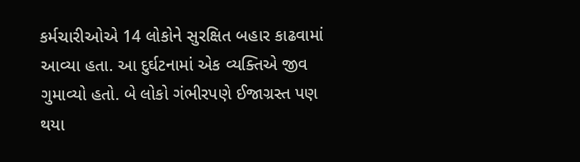કર્મચારીઓએ 14 લોકોને સુરક્ષિત બહાર કાઢવામાં આવ્યા હતા. આ દુર્ઘટનામાં એક વ્યક્તિએ જીવ ગુમાવ્યો હતો. બે લોકો ગંભીરપણે ઈજાગ્રસ્ત પણ થયા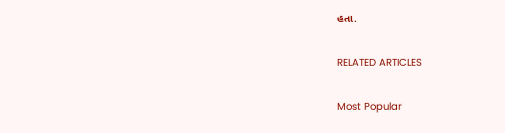હતા.

RELATED ARTICLES

Most Popular